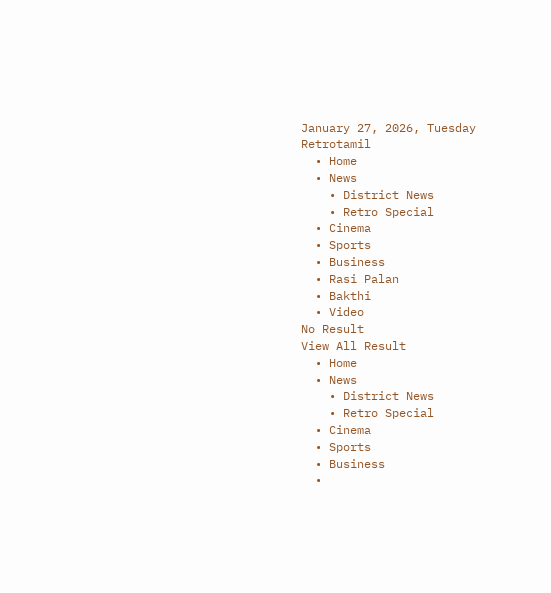January 27, 2026, Tuesday
Retrotamil
  • Home
  • News
    • District News
    • Retro Special
  • Cinema
  • Sports
  • Business
  • Rasi Palan
  • Bakthi
  • Video
No Result
View All Result
  • Home
  • News
    • District News
    • Retro Special
  • Cinema
  • Sports
  • Business
  •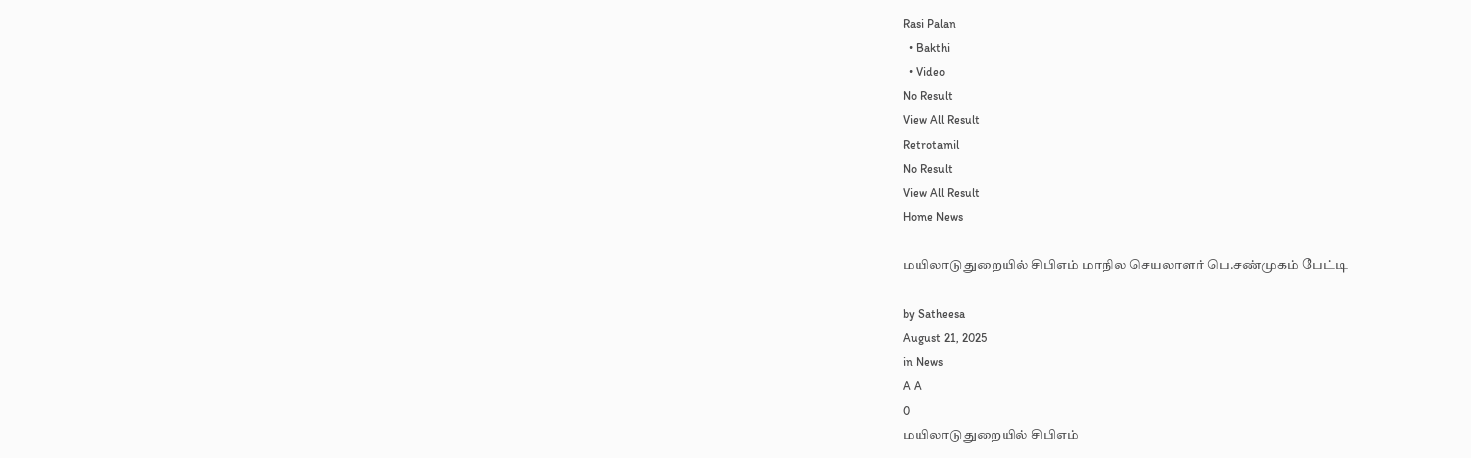Rasi Palan
  • Bakthi
  • Video
No Result
View All Result
Retrotamil
No Result
View All Result
Home News

மயிலாடுதுறையில் சிபிஎம் மாநில செயலாளர் பெ.சண்முகம் பேட்டி

by Satheesa
August 21, 2025
in News
A A
0
மயிலாடுதுறையில் சிபிஎம்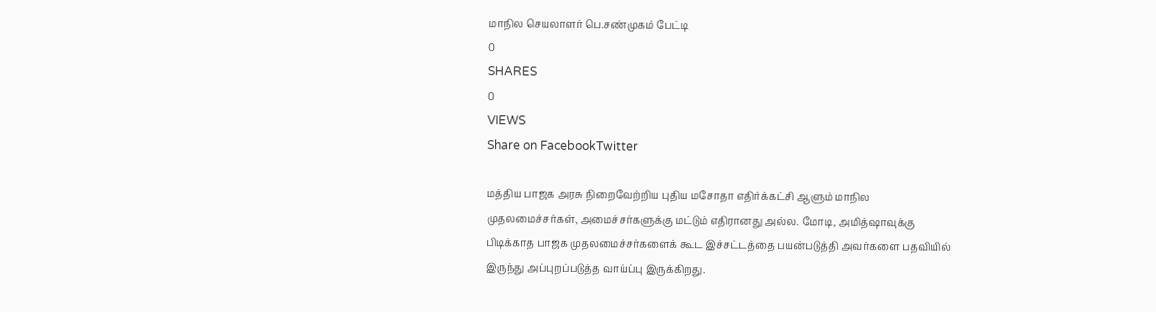மாநில செயலாளர் பெ.சண்முகம் பேட்டி
0
SHARES
0
VIEWS
Share on FacebookTwitter

மத்திய பாஜக அரசு நிறைவேற்றிய புதிய மசோதா எதிர்க்கட்சி ஆளும் மாநில முதலமைச்சர்கள், அமைச்சர்களுக்கு மட்டும் எதிரானது அல்ல. மோடி, அமித்ஷாவுக்கு பிடிக்காத பாஜக முதலமைச்சர்களைக் கூட இச்சட்டத்தை பயன்படுத்தி அவர்களை பதவியில் இருந்து அப்புறப்படுத்த வாய்ப்பு இருக்கிறது.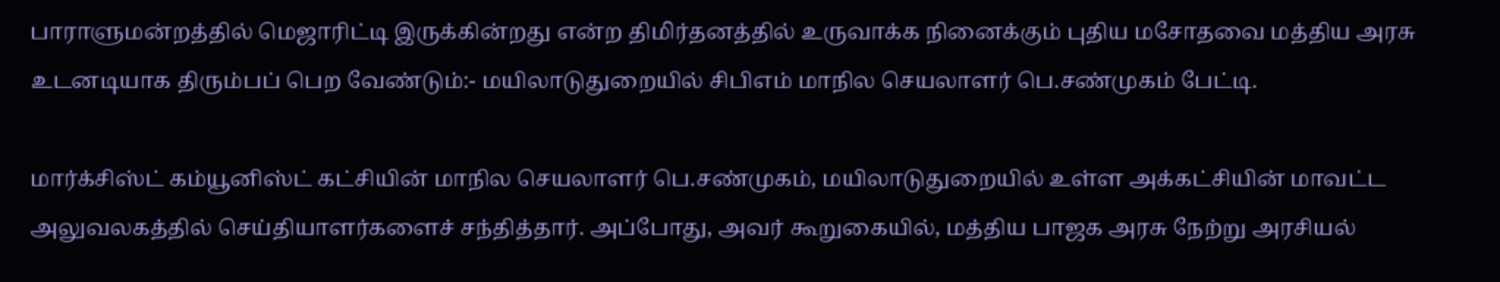பாராளுமன்றத்தில் மெஜாரிட்டி இருக்கின்றது என்ற திமிர்தனத்தில் உருவாக்க நினைக்கும் புதிய மசோதவை மத்திய அரசு உடனடியாக திரும்பப் பெற வேண்டும்:- மயிலாடுதுறையில் சிபிஎம் மாநில செயலாளர் பெ.சண்முகம் பேட்டி.

மார்க்சிஸ்ட் கம்யூனிஸ்ட் கட்சியின் மாநில செயலாளர் பெ.சண்முகம், மயிலாடுதுறையில் உள்ள அக்கட்சியின் மாவட்ட அலுவலகத்தில் செய்தியாளர்களைச் சந்தித்தார். அப்போது, அவர் கூறுகையில், மத்திய பாஜக அரசு நேற்று அரசியல்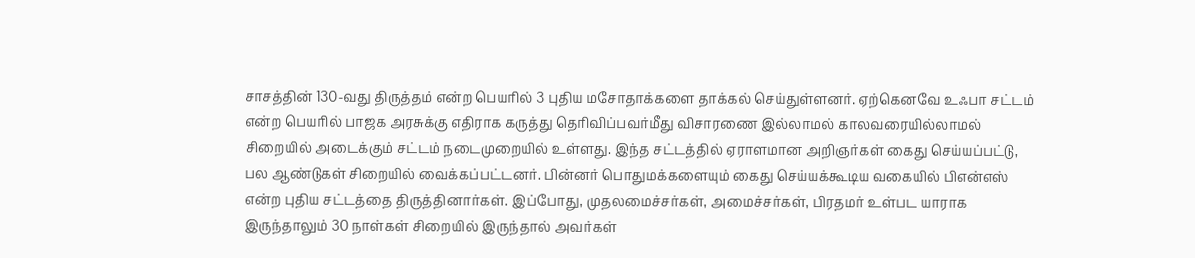சாசத்தின் 130-வது திருத்தம் என்ற பெயரில் 3 புதிய மசோதாக்களை தாக்கல் செய்துள்ளனர். ஏற்கெனவே உஃபா சட்டம் என்ற பெயரில் பாஜக அரசுக்கு எதிராக கருத்து தெரிவிப்பவர்மீது விசாரணை இல்லாமல் காலவரையில்லாமல் சிறையில் அடைக்கும் சட்டம் நடைமுறையில் உள்ளது. இந்த சட்டத்தில் ஏராளமான அறிஞர்கள் கைது செய்யப்பட்டு, பல ஆண்டுகள் சிறையில் வைக்கப்பட்டனர். பின்னர் பொதுமக்களையும் கைது செய்யக்கூடிய வகையில் பிஎன்எஸ் என்ற புதிய சட்டத்தை திருத்தினார்கள். இப்போது, முதலமைச்சர்கள், அமைச்சர்கள், பிரதமர் உள்பட யாராக இருந்தாலும் 30 நாள்கள் சிறையில் இருந்தால் அவர்கள்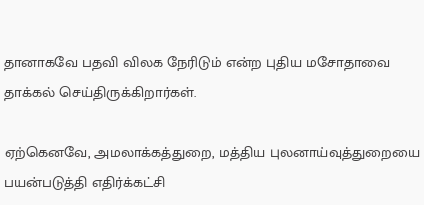தானாகவே பதவி விலக நேரிடும் என்ற புதிய மசோதாவை தாக்கல் செய்திருக்கிறார்கள்.

ஏற்கெனவே, அமலாக்கத்துறை, மத்திய புலனாய்வுத்துறையை பயன்படுத்தி எதிர்க்கட்சி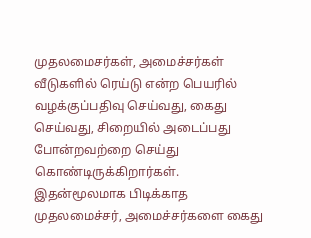முதலமைசர்கள், அமைச்சர்கள் வீடுகளில் ரெய்டு என்ற பெயரில் வழக்குப்பதிவு செய்வது, கைது செய்வது, சிறையில் அடைப்பது போன்றவற்றை செய்து கொண்டிருக்கிறார்கள். இதன்மூலமாக பிடிக்காத முதலமைச்சர், அமைச்சர்களை கைது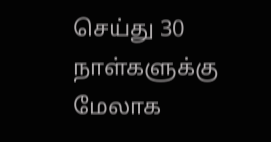செய்து 30 நாள்களுக்கு மேலாக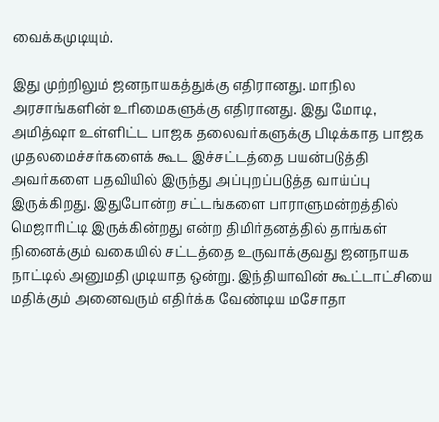வைக்கமுடியும்.

இது முற்றிலும் ஜனநாயகத்துக்கு எதிரானது. மாநில அரசாங்களின் உரிமைகளுக்கு எதிரானது. இது மோடி, அமித்ஷா உள்ளிட்ட பாஜக தலைவர்களுக்கு பிடிக்காத பாஜக முதலமைச்சர்களைக் கூட இச்சட்டத்தை பயன்படுத்தி அவர்களை பதவியில் இருந்து அப்புறப்படுத்த வாய்ப்பு இருக்கிறது. இதுபோன்ற சட்டங்களை பாராளுமன்றத்தில் மெஜாரிட்டி இருக்கின்றது என்ற திமிர்தனத்தில் தாங்கள் நினைக்கும் வகையில் சட்டத்தை உருவாக்குவது ஜனநாயக நாட்டில் அனுமதி முடியாத ஒன்று. இந்தியாவின் கூட்டாட்சியை மதிக்கும் அனைவரும் எதிர்க்க வேண்டிய மசோதா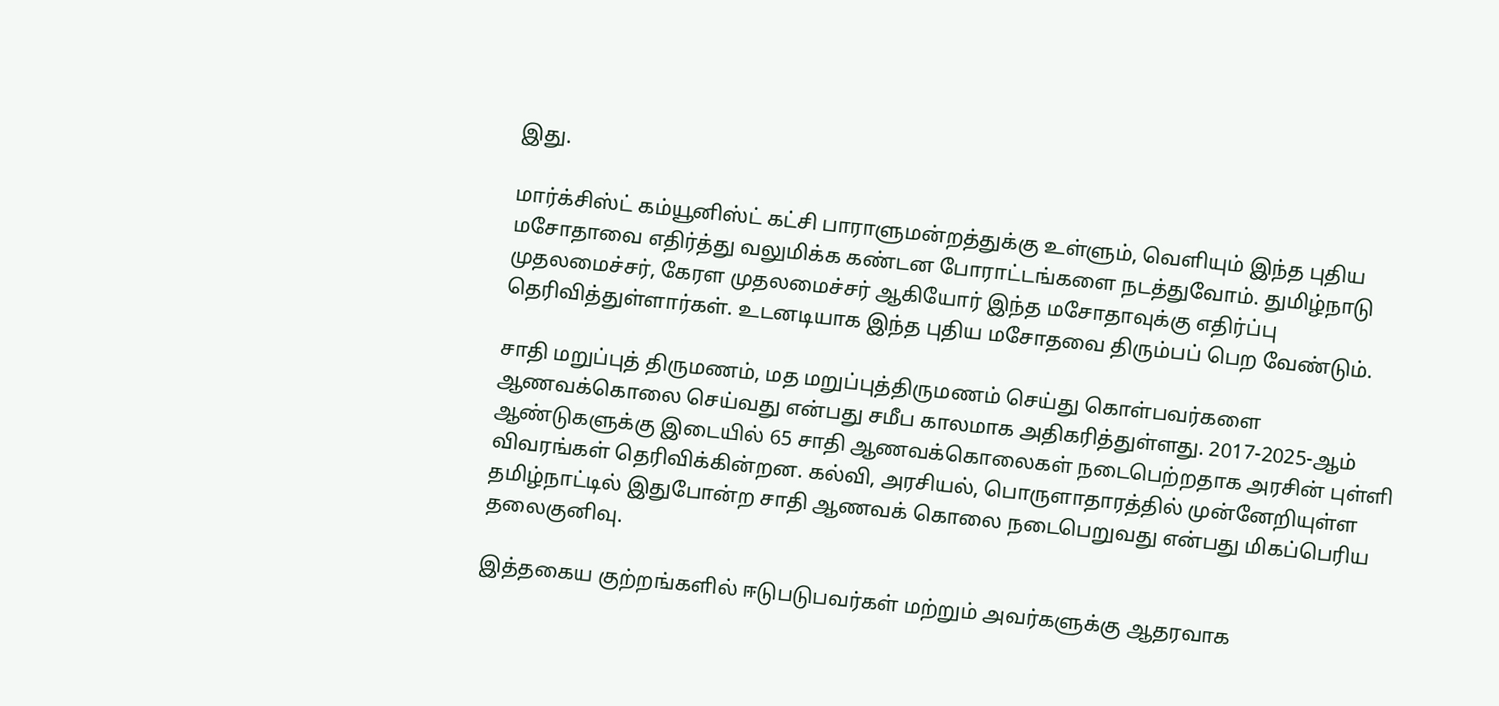இது.

மார்க்சிஸ்ட் கம்யூனிஸ்ட் கட்சி பாராளுமன்றத்துக்கு உள்ளும், வெளியும் இந்த புதிய மசோதாவை எதிர்த்து வலுமிக்க கண்டன போராட்டங்களை நடத்துவோம். துமிழ்நாடு முதலமைச்சர், கேரள முதலமைச்சர் ஆகியோர் இந்த மசோதாவுக்கு எதிர்ப்பு தெரிவித்துள்ளார்கள். உடனடியாக இந்த புதிய மசோதவை திரும்பப் பெற வேண்டும்.

சாதி மறுப்புத் திருமணம், மத மறுப்புத்திருமணம் செய்து கொள்பவர்களை ஆணவக்கொலை செய்வது என்பது சமீப காலமாக அதிகரித்துள்ளது. 2017-2025-ஆம் ஆண்டுகளுக்கு இடையில் 65 சாதி ஆணவக்கொலைகள் நடைபெற்றதாக அரசின் புள்ளி விவரங்கள் தெரிவிக்கின்றன. கல்வி, அரசியல், பொருளாதாரத்தில் முன்னேறியுள்ள தமிழ்நாட்டில் இதுபோன்ற சாதி ஆணவக் கொலை நடைபெறுவது என்பது மிகப்பெரிய தலைகுனிவு.

இத்தகைய குற்றங்களில் ஈடுபடுபவர்கள் மற்றும் அவர்களுக்கு ஆதரவாக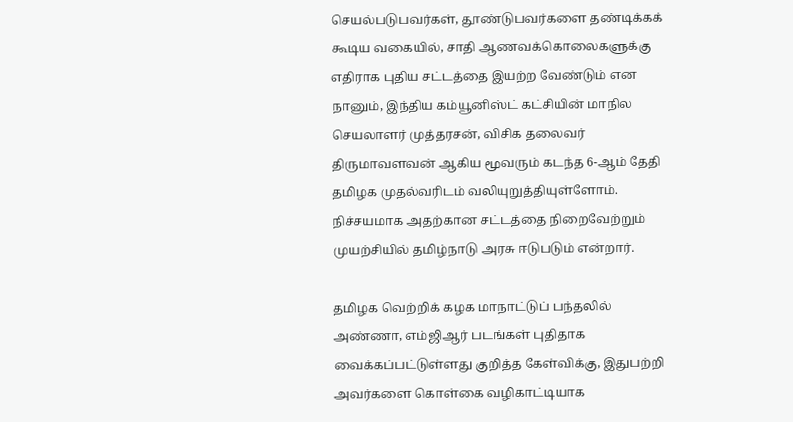செயல்படுபவர்கள், தூண்டுபவர்களை தண்டிக்கக் கூடிய வகையில், சாதி ஆணவக்கொலைகளுக்கு எதிராக புதிய சட்டத்தை இயற்ற வேண்டும் என நானும், இந்திய கம்யூனிஸ்ட் கட்சியின் மாநில செயலாளர் முத்தரசன், விசிக தலைவர் திருமாவளவன் ஆகிய மூவரும் கடந்த 6-ஆம் தேதி தமிழக முதல்வரிடம் வலியுறுத்தியுள்ளோம். நிச்சயமாக அதற்கான சட்டத்தை நிறைவேற்றும் முயற்சியில் தமிழ்நாடு அரசு ஈடுபடும் என்றார்.

தமிழக வெற்றிக் கழக மாநாட்டுப் பந்தலில் அண்ணா, எம்ஜிஆர் படங்கள் புதிதாக வைக்கப்பட்டுள்ளது குறித்த கேள்விக்கு, இதுபற்றி அவர்களை கொள்கை வழிகாட்டியாக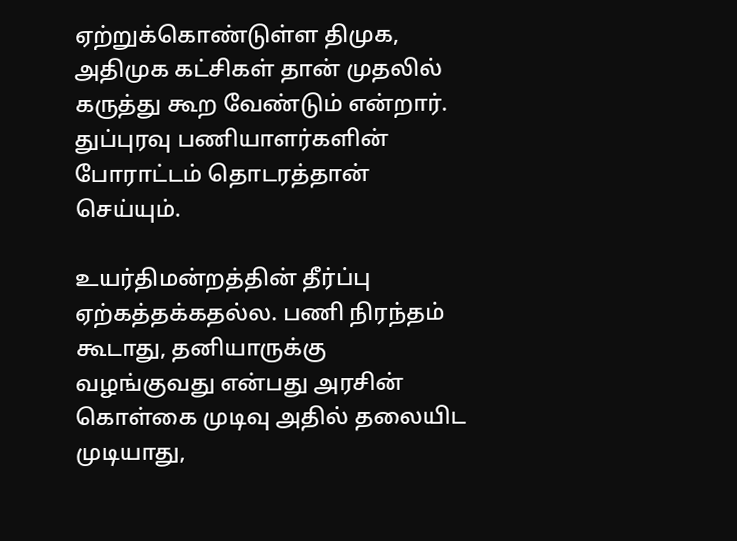ஏற்றுக்கொண்டுள்ள திமுக, அதிமுக கட்சிகள் தான் முதலில் கருத்து கூற வேண்டும் என்றார். துப்புரவு பணியாளர்களின் போராட்டம் தொடரத்தான் செய்யும்.

உயர்திமன்றத்தின் தீர்ப்பு ஏற்கத்தக்கதல்ல. பணி நிரந்தம் கூடாது, தனியாருக்கு வழங்குவது என்பது அரசின் கொள்கை முடிவு அதில் தலையிட முடியாது,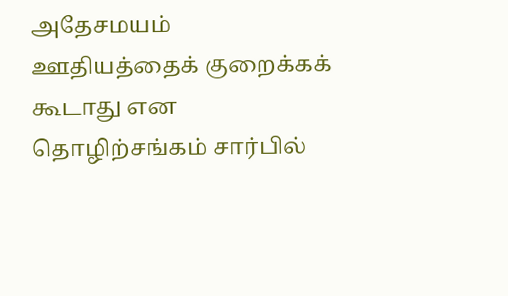அதேசமயம் ஊதியத்தைக் குறைக்கக் கூடாது என தொழிற்சங்கம் சார்பில்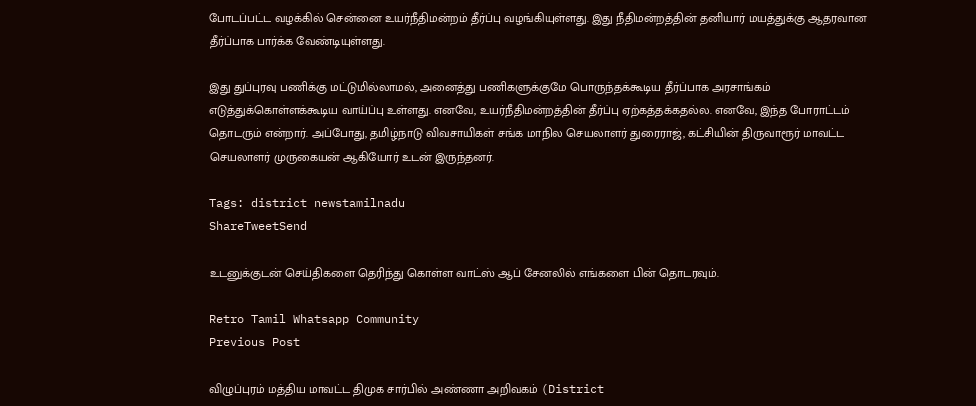போடப்பட்ட வழக்கில் சென்னை உயர்நீதிமன்றம் தீர்ப்பு வழங்கியுள்ளது. இது நீதிமன்றத்தின் தனியார் மயத்துக்கு ஆதரவான தீர்ப்பாக பார்க்க வேண்டியுள்ளது.

இது துப்புரவு பணிக்கு மட்டுமில்லாமல், அனைத்து பணிகளுக்குமே பொருந்தக்கூடிய தீர்ப்பாக அரசாங்கம் எடுத்துக்கொள்ளக்கூடிய வாய்ப்பு உள்ளது. எனவே, உயர்நீதிமன்றத்தின் தீர்ப்பு ஏற்கத்தக்கதல்ல. எனவே, இந்த போராட்டம் தொடரும் என்றார். அப்போது, தமிழ்நாடு விவசாயிகள் சங்க மாநில செயலாளர் துரைராஜ், கட்சியின் திருவாரூர் மாவட்ட செயலாளர் முருகையன் ஆகியோர் உடன் இருந்தனர்.

Tags: district newstamilnadu
ShareTweetSend

உடனுக்குடன் செய்திகளை தெரிந்து கொள்ள வாட்ஸ் ஆப் சேனலில் எங்களை பின் தொடரவும்.

Retro Tamil Whatsapp Community
Previous Post

விழுப்புரம் மத்திய மாவட்ட திமுக சார்பில் அண்ணா அறிவகம் (District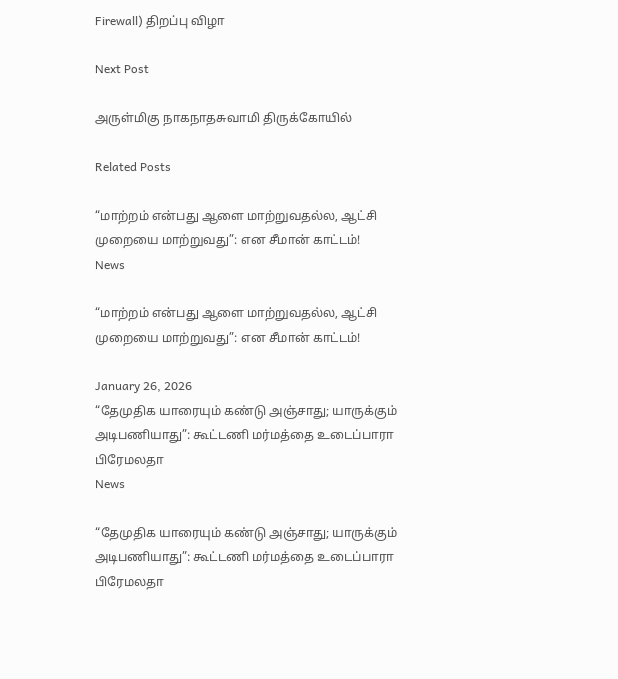Firewall) திறப்பு விழா

Next Post

அருள்மிகு நாகநாதசுவாமி திருக்கோயில்

Related Posts

“மாற்றம் என்பது ஆளை மாற்றுவதல்ல, ஆட்சி முறையை மாற்றுவது”: என சீமான் காட்டம்!
News

“மாற்றம் என்பது ஆளை மாற்றுவதல்ல, ஆட்சி முறையை மாற்றுவது”: என சீமான் காட்டம்!

January 26, 2026
“தேமுதிக யாரையும் கண்டு அஞ்சாது; யாருக்கும் அடிபணியாது”: கூட்டணி மர்மத்தை உடைப்பாரா பிரேமலதா
News

“தேமுதிக யாரையும் கண்டு அஞ்சாது; யாருக்கும் அடிபணியாது”: கூட்டணி மர்மத்தை உடைப்பாரா பிரேமலதா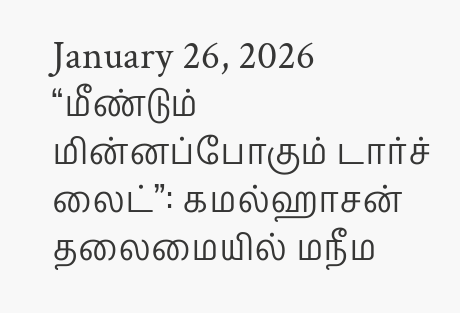January 26, 2026
“மீண்டும் மின்னப்போகும் டார்ச் லைட்”: கமல்ஹாசன் தலைமையில் மநீம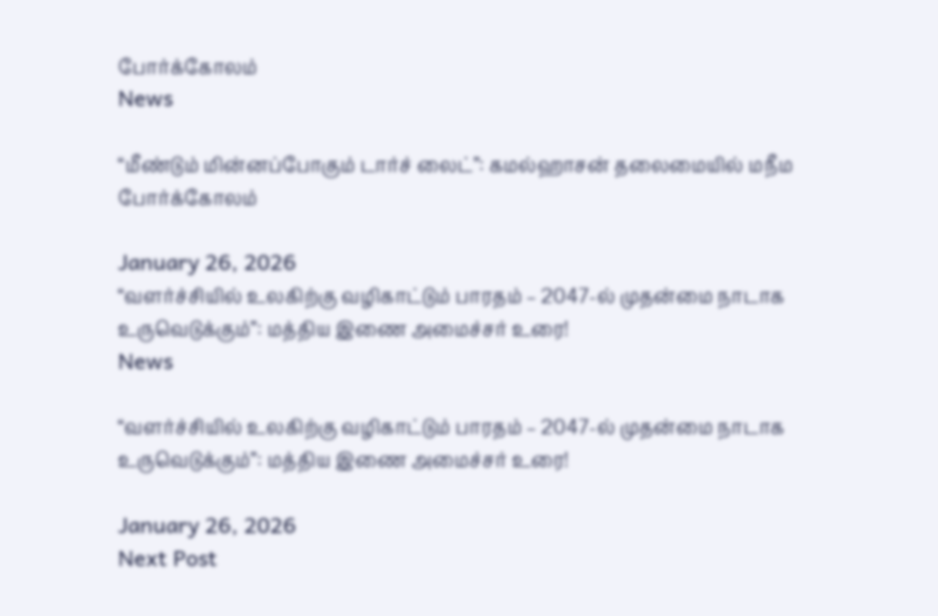போர்க்கோலம்
News

“மீண்டும் மின்னப்போகும் டார்ச் லைட்”: கமல்ஹாசன் தலைமையில் மநீம போர்க்கோலம்

January 26, 2026
“வளர்ச்சியில் உலகிற்கு வழிகாட்டும் பாரதம் – 2047-ல் முதன்மை நாடாக உருவெடுக்கும்”: மத்திய இணை அமைச்சர் உரை!
News

“வளர்ச்சியில் உலகிற்கு வழிகாட்டும் பாரதம் – 2047-ல் முதன்மை நாடாக உருவெடுக்கும்”: மத்திய இணை அமைச்சர் உரை!

January 26, 2026
Next Post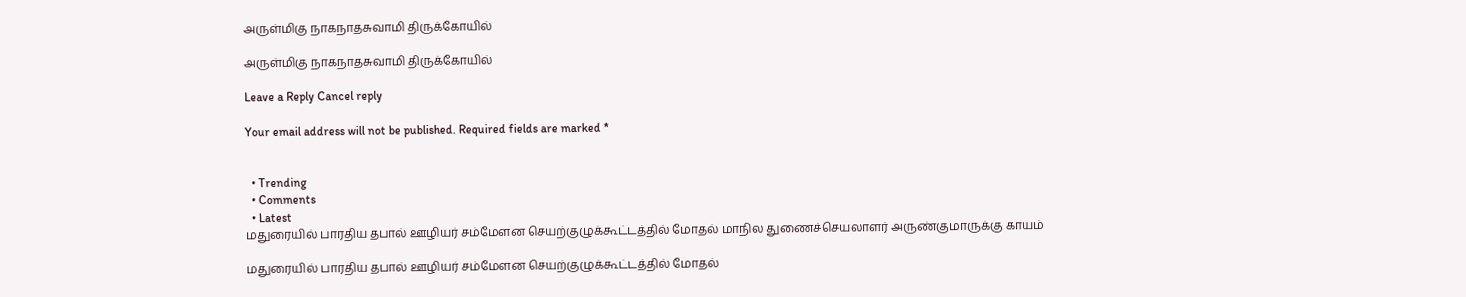அருள்மிகு நாகநாதசுவாமி திருக்கோயில்

அருள்மிகு நாகநாதசுவாமி திருக்கோயில்

Leave a Reply Cancel reply

Your email address will not be published. Required fields are marked *


  • Trending
  • Comments
  • Latest
மதுரையில் பாரதிய தபால் ஊழியர் சம்மேளன செயற்குழுக்கூட்டத்தில் மோதல் மாநில துணைச்செயலாளர் அருண்குமாருக்கு காயம்

மதுரையில் பாரதிய தபால் ஊழியர் சம்மேளன செயற்குழுக்கூட்டத்தில் மோதல்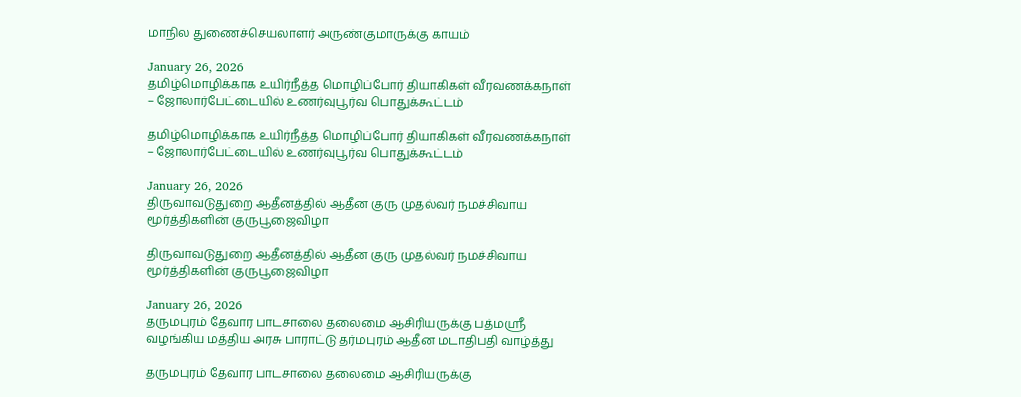மாநில துணைச்செயலாளர் அருண்குமாருக்கு காயம்

January 26, 2026
தமிழ்மொழிக்காக உயிர்நீத்த மொழிப்போர் தியாகிகள் வீரவணக்கநாள் – ஜோலார்பேட்டையில் உணர்வுபூர்வ பொதுக்கூட்டம்

தமிழ்மொழிக்காக உயிர்நீத்த மொழிப்போர் தியாகிகள் வீரவணக்கநாள் – ஜோலார்பேட்டையில் உணர்வுபூர்வ பொதுக்கூட்டம்

January 26, 2026
திருவாவடுதுறை ஆதீனத்தில் ஆதீன குரு முதல்வர் நமச்சிவாய மூர்த்திகளின் குருபூஜைவிழா

திருவாவடுதுறை ஆதீனத்தில் ஆதீன குரு முதல்வர் நமச்சிவாய மூர்த்திகளின் குருபூஜைவிழா

January 26, 2026
தருமபுரம் தேவார பாடசாலை தலைமை ஆசிரியருக்கு பத்மஸ்ரீ வழங்கிய மத்திய அரசு பாராட்டு தர்மபுரம் ஆதீன மடாதிபதி வாழ்த்து

தருமபுரம் தேவார பாடசாலை தலைமை ஆசிரியருக்கு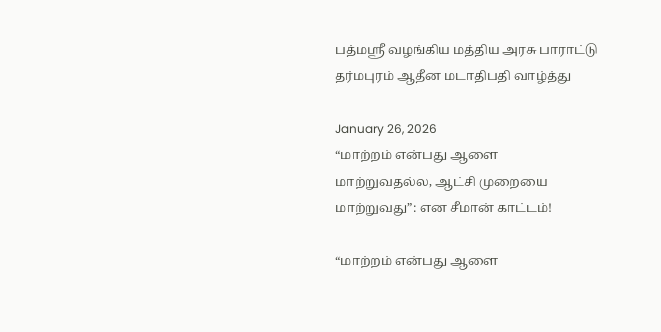பத்மஸ்ரீ வழங்கிய மத்திய அரசு பாராட்டு தர்மபுரம் ஆதீன மடாதிபதி வாழ்த்து

January 26, 2026
“மாற்றம் என்பது ஆளை மாற்றுவதல்ல, ஆட்சி முறையை மாற்றுவது”: என சீமான் காட்டம்!

“மாற்றம் என்பது ஆளை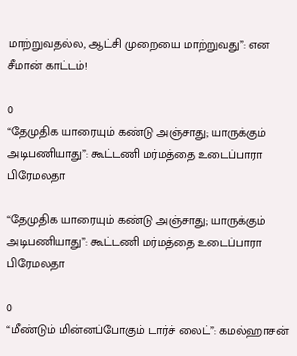மாற்றுவதல்ல, ஆட்சி முறையை மாற்றுவது”: என சீமான் காட்டம்!

0
“தேமுதிக யாரையும் கண்டு அஞ்சாது; யாருக்கும் அடிபணியாது”: கூட்டணி மர்மத்தை உடைப்பாரா பிரேமலதா

“தேமுதிக யாரையும் கண்டு அஞ்சாது; யாருக்கும் அடிபணியாது”: கூட்டணி மர்மத்தை உடைப்பாரா பிரேமலதா

0
“மீண்டும் மின்னப்போகும் டார்ச் லைட்”: கமல்ஹாசன்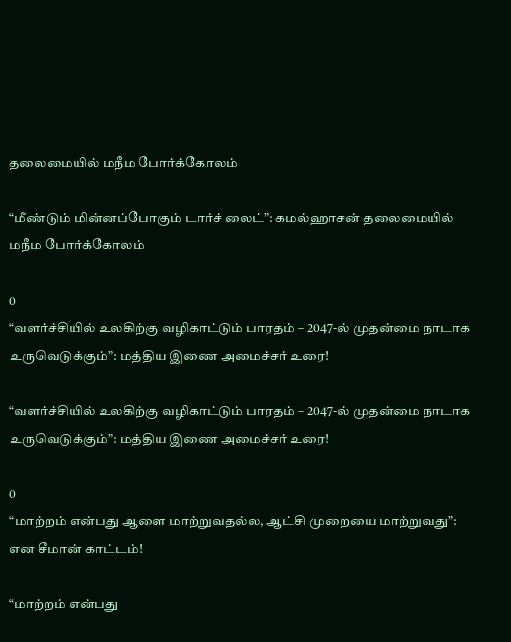தலைமையில் மநீம போர்க்கோலம்

“மீண்டும் மின்னப்போகும் டார்ச் லைட்”: கமல்ஹாசன் தலைமையில் மநீம போர்க்கோலம்

0
“வளர்ச்சியில் உலகிற்கு வழிகாட்டும் பாரதம் – 2047-ல் முதன்மை நாடாக உருவெடுக்கும்”: மத்திய இணை அமைச்சர் உரை!

“வளர்ச்சியில் உலகிற்கு வழிகாட்டும் பாரதம் – 2047-ல் முதன்மை நாடாக உருவெடுக்கும்”: மத்திய இணை அமைச்சர் உரை!

0
“மாற்றம் என்பது ஆளை மாற்றுவதல்ல, ஆட்சி முறையை மாற்றுவது”: என சீமான் காட்டம்!

“மாற்றம் என்பது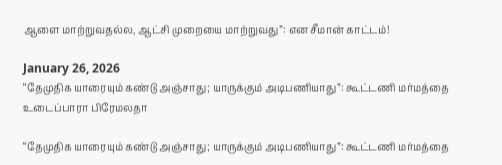ஆளை மாற்றுவதல்ல, ஆட்சி முறையை மாற்றுவது”: என சீமான் காட்டம்!

January 26, 2026
“தேமுதிக யாரையும் கண்டு அஞ்சாது; யாருக்கும் அடிபணியாது”: கூட்டணி மர்மத்தை உடைப்பாரா பிரேமலதா

“தேமுதிக யாரையும் கண்டு அஞ்சாது; யாருக்கும் அடிபணியாது”: கூட்டணி மர்மத்தை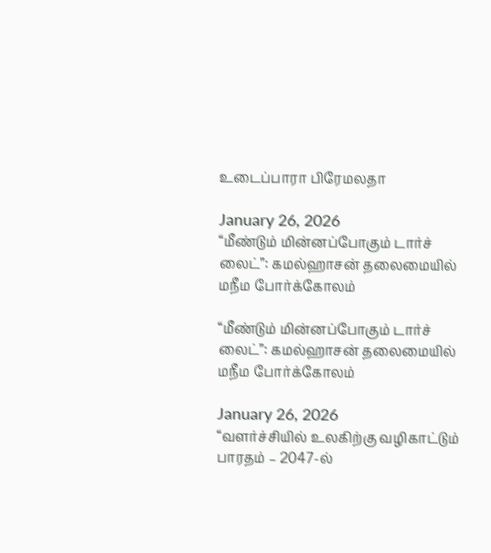உடைப்பாரா பிரேமலதா

January 26, 2026
“மீண்டும் மின்னப்போகும் டார்ச் லைட்”: கமல்ஹாசன் தலைமையில் மநீம போர்க்கோலம்

“மீண்டும் மின்னப்போகும் டார்ச் லைட்”: கமல்ஹாசன் தலைமையில் மநீம போர்க்கோலம்

January 26, 2026
“வளர்ச்சியில் உலகிற்கு வழிகாட்டும் பாரதம் – 2047-ல்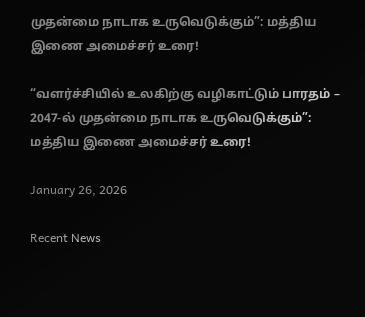முதன்மை நாடாக உருவெடுக்கும்”: மத்திய இணை அமைச்சர் உரை!

“வளர்ச்சியில் உலகிற்கு வழிகாட்டும் பாரதம் – 2047-ல் முதன்மை நாடாக உருவெடுக்கும்”: மத்திய இணை அமைச்சர் உரை!

January 26, 2026

Recent News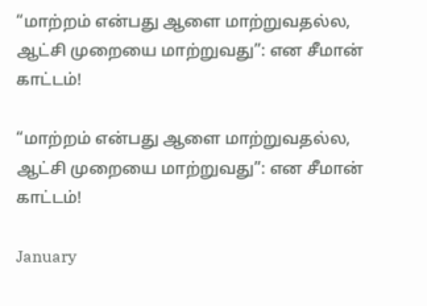“மாற்றம் என்பது ஆளை மாற்றுவதல்ல, ஆட்சி முறையை மாற்றுவது”: என சீமான் காட்டம்!

“மாற்றம் என்பது ஆளை மாற்றுவதல்ல, ஆட்சி முறையை மாற்றுவது”: என சீமான் காட்டம்!

January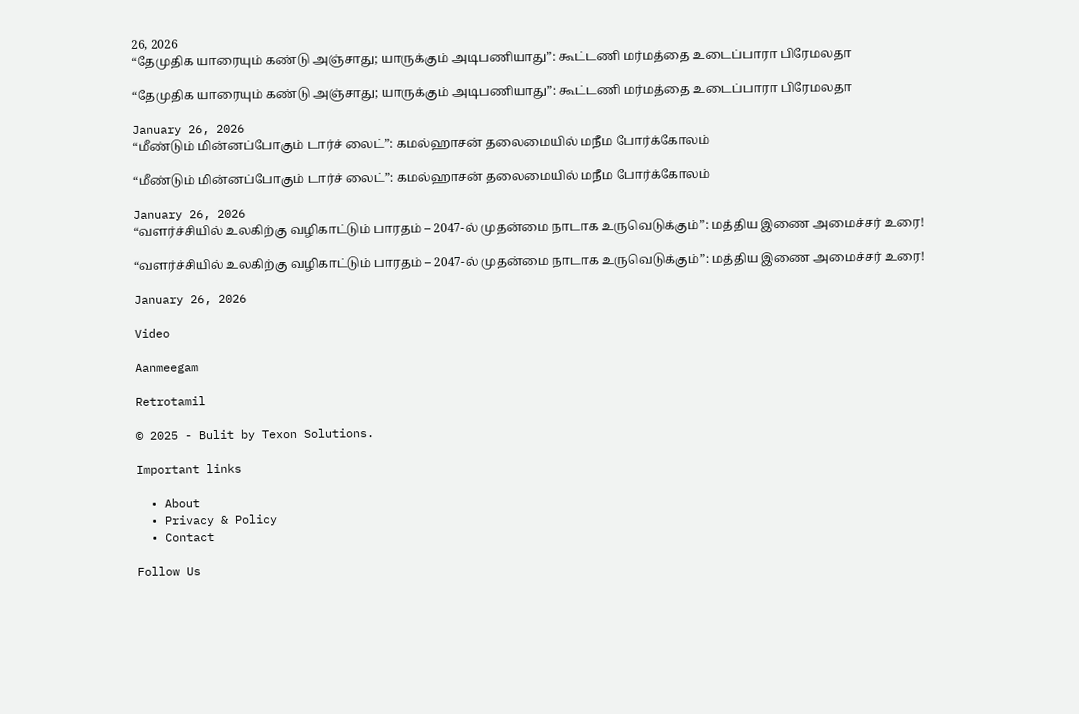26, 2026
“தேமுதிக யாரையும் கண்டு அஞ்சாது; யாருக்கும் அடிபணியாது”: கூட்டணி மர்மத்தை உடைப்பாரா பிரேமலதா

“தேமுதிக யாரையும் கண்டு அஞ்சாது; யாருக்கும் அடிபணியாது”: கூட்டணி மர்மத்தை உடைப்பாரா பிரேமலதா

January 26, 2026
“மீண்டும் மின்னப்போகும் டார்ச் லைட்”: கமல்ஹாசன் தலைமையில் மநீம போர்க்கோலம்

“மீண்டும் மின்னப்போகும் டார்ச் லைட்”: கமல்ஹாசன் தலைமையில் மநீம போர்க்கோலம்

January 26, 2026
“வளர்ச்சியில் உலகிற்கு வழிகாட்டும் பாரதம் – 2047-ல் முதன்மை நாடாக உருவெடுக்கும்”: மத்திய இணை அமைச்சர் உரை!

“வளர்ச்சியில் உலகிற்கு வழிகாட்டும் பாரதம் – 2047-ல் முதன்மை நாடாக உருவெடுக்கும்”: மத்திய இணை அமைச்சர் உரை!

January 26, 2026

Video

Aanmeegam

Retrotamil

© 2025 - Bulit by Texon Solutions.

Important links

  • About
  • Privacy & Policy
  • Contact

Follow Us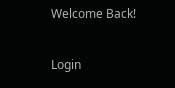Welcome Back!

Login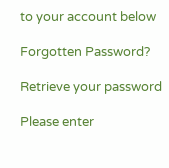to your account below

Forgotten Password?

Retrieve your password

Please enter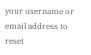your username or email address to reset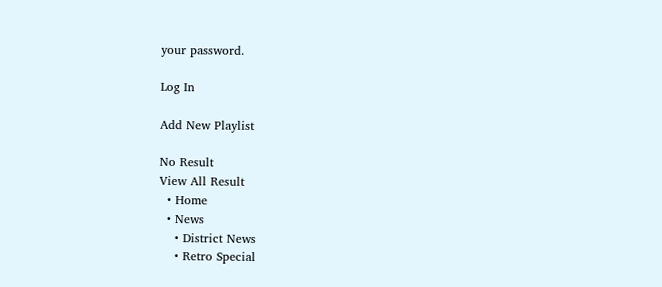your password.

Log In

Add New Playlist

No Result
View All Result
  • Home
  • News
    • District News
    • Retro Special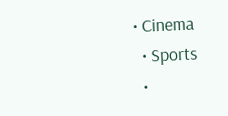• Cinema
  • Sports
  •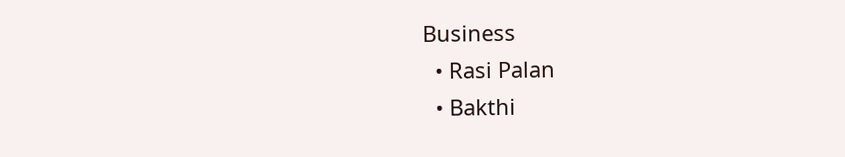Business
  • Rasi Palan
  • Bakthi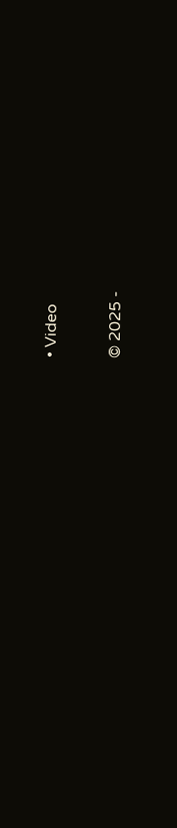• Video

© 2025 -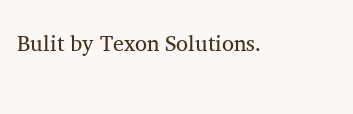Bulit by Texon Solutions.